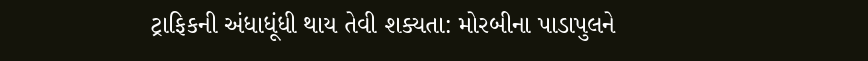ટ્રાફિકની અંધાધૂંધી થાય તેવી શક્યતા: મોરબીના પાડાપુલને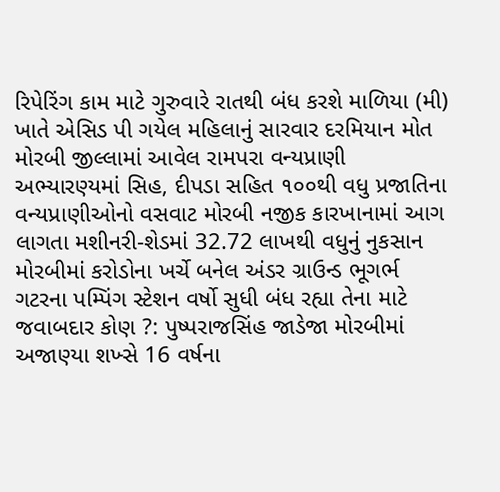રિપેરિંગ કામ માટે ગુરુવારે રાતથી બંધ કરશે માળિયા (મી) ખાતે એસિડ પી ગયેલ મહિલાનું સારવાર દરમિયાન મોત મોરબી જીલ્લામાં આવેલ રામપરા વન્યપ્રાણી અભ્યારણ્યમાં સિહ, દીપડા સહિત ૧૦૦થી વધુ પ્રજાતિના વન્યપ્રાણીઓનો વસવાટ મોરબી નજીક કારખાનામાં આગ લાગતા મશીનરી-શેડમાં 32.72 લાખથી વધુનું નુકસાન મોરબીમાં કરોડોના ખર્ચે બનેલ અંડર ગ્રાઉન્ડ ભૂગર્ભ ગટરના પમ્પિંગ સ્ટેશન વર્ષો સુધી બંધ રહ્યા તેના માટે જવાબદાર કોણ ?: પુષ્પરાજસિંહ જાડેજા મોરબીમાં અજાણ્યા શખ્સે 16 વર્ષના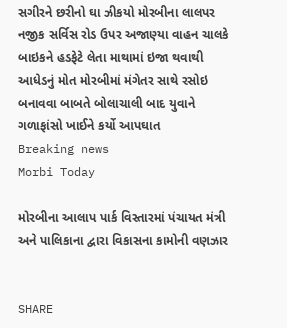સગીરને છરીનો ઘા ઝીકયો મોરબીના લાલપર નજીક સર્વિસ રોડ ઉપર અજાણ્યા વાહન ચાલકે બાઇકને હડફેટે લેતા માથામાં ઇજા થવાથી આધેડનું મોત મોરબીમાં મંગેતર સાથે રસોઇ બનાવવા બાબતે બોલાચાલી બાદ યુવાને ગળાફાંસો ખાઈને કર્યો આપઘાત
Breaking news
Morbi Today

મોરબીના આલાપ પાર્ક વિસ્તારમાં પંચાયત મંત્રી અને પાલિકાના દ્વારા વિકાસના કામોની વણઝાર


SHARE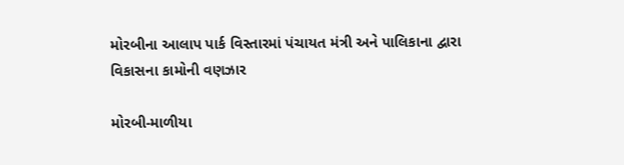મોરબીના આલાપ પાર્ક વિસ્તારમાં પંચાયત મંત્રી અને પાલિકાના દ્વારા વિકાસના કામોની વણઝાર

મોરબી-માળીયા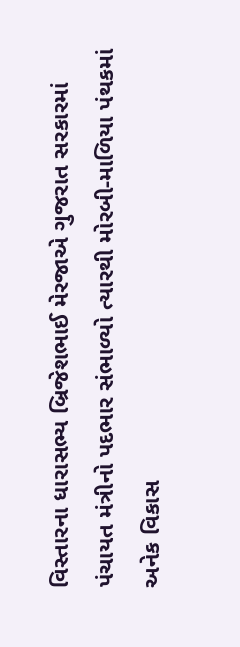વિસ્તારના ધારાસભ્ય બ્રિજેશભાઈ મેરજાએ ગુજરાત સરકારમાં પંચાયત મંત્રીનો પદભાર સંભાળ્યો ત્યારથી મોરબી-માળિયા પંથકમાં અનેક વિકાસ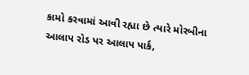કામો કરવામાં આવી રહ્યા છે ત્યારે મોરબીના આલાપ રોડ પર આલાપ પાર્ક,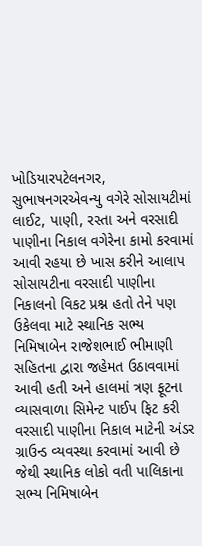ખોડિયારપટેલનગર, સુભાષનગરએવન્યુ વગેરે સોસાયટીમાં લાઈટ, પાણી, રસ્તા અને વરસાદી પાણીના નિકાલ વગેરેના કામો કરવામાં આવી રહયા છે ખાસ કરીને આલાપ સોસાયટીના વરસાદી પાણીના નિકાલનો વિકટ પ્રશ્ન હતો તેને પણ ઉકેલવા માટે સ્થાનિક સભ્ય નિમિષાબેન રાજેશભાઈ ભીમાણી સહિતના દ્વારા જહેમત ઉઠાવવામાં આવી હતી અને હાલમાં ત્રણ ફૂટના વ્યાસવાળા સિમેન્ટ પાઈપ ફિટ કરી વરસાદી પાણીના નિકાલ માટેની અંડર ગ્રાઉન્ડ વ્યવસ્થા કરવામાં આવી છે જેથી સ્થાનિક લોકો વતી પાલિકાના સભ્ય નિમિષાબેન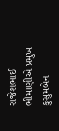રાજેશભાઈ ભીમાણીએ પ્રમુખ કુસુમબેન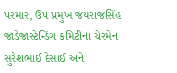પરમાર, ઉપ પ્રમુખ જયરાજસિંહ જાડેજાસ્ટેન્ડિંગ કમિટીના ચેરમેન સુરેશભાઈ દેસાઈ અને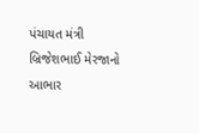પંચાયત મંત્રી બ્રિજેશભાઈ મેરજાનો આભાર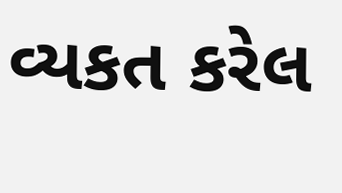વ્યકત કરેલ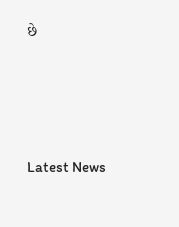છે






Latest News